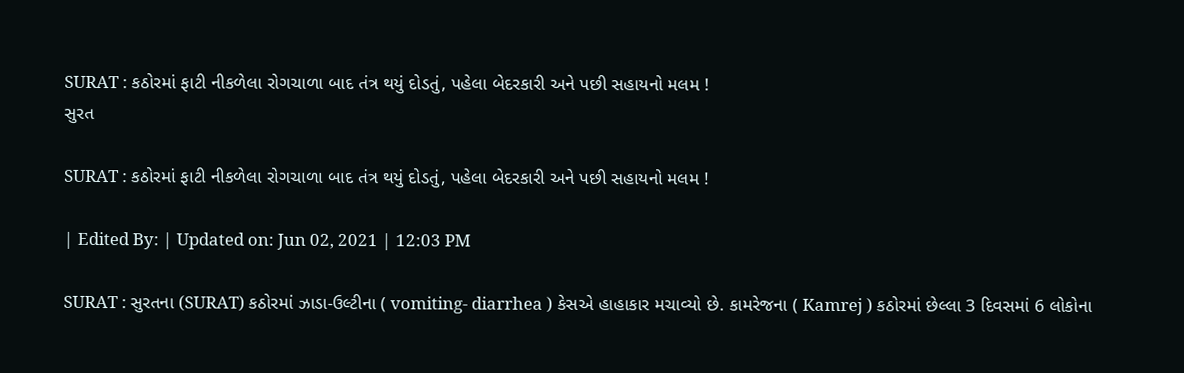SURAT : કઠોરમાં ફાટી નીકળેલા રોગચાળા બાદ તંત્ર થયું દોડતું, પહેલા બેદરકારી અને પછી સહાયનો મલમ !
સુરત

SURAT : કઠોરમાં ફાટી નીકળેલા રોગચાળા બાદ તંત્ર થયું દોડતું, પહેલા બેદરકારી અને પછી સહાયનો મલમ !

| Edited By: | Updated on: Jun 02, 2021 | 12:03 PM

SURAT : સુરતના (SURAT) કઠોરમાં ઝાડા-ઉલ્ટીના ( vomiting- diarrhea ) કેસએ હાહાકાર મચાવ્યો છે. કામરેજના ( Kamrej ) કઠોરમાં છેલ્લા 3 દિવસમાં 6 લોકોના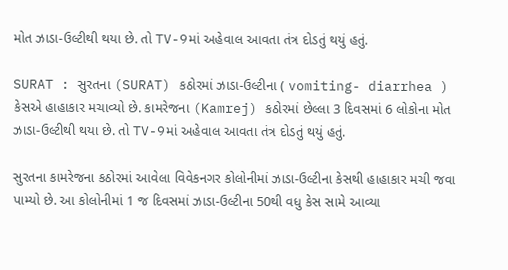મોત ઝાડા-ઉલ્ટીથી થયા છે. તો TV-9માં અહેવાલ આવતા તંત્ર દોડતું થયું હતું.

SURAT : સુરતના (SURAT) કઠોરમાં ઝાડા-ઉલ્ટીના ( vomiting- diarrhea ) કેસએ હાહાકાર મચાવ્યો છે. કામરેજના (Kamrej) કઠોરમાં છેલ્લા 3 દિવસમાં 6 લોકોના મોત ઝાડા-ઉલ્ટીથી થયા છે. તો TV-9માં અહેવાલ આવતા તંત્ર દોડતું થયું હતું.

સુરતના કામરેજના કઠોરમાં આવેલા વિવેકનગર કોલોનીમાં ઝાડા-ઉલ્ટીના કેસથી હાહાકાર મચી જવા પામ્યો છે. આ કોલોનીમાં 1 જ દિવસમાં ઝાડા-ઉલ્ટીના 50થી વધુ કેસ સામે આવ્યા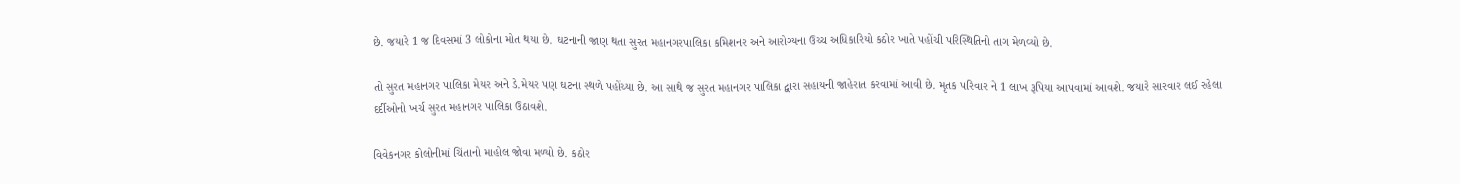છે. જયારે 1 જ દિવસમાં 3 લોકોના મોત થયા છે. ઘટનાની જાણ થતા સુરત મહાનગરપાલિકા કમિશનર અને આરોગ્યના ઉચ્ચ અધિકારિયો કઠોર ખાતે પહોંચી પરિસ્થિતિનો તાગ મેળવ્યો છે.

તો સુરત મહાનગર પાલિકા મેયર અને ડે.મેયર પણ ઘટના સ્થળે પહોંચ્યા છે. આ સાથે જ સુરત મહાનગર પાલિકા દ્વારા સહાયની જાહેરાત કરવામાં આવી છે. મૃતક પરિવાર ને 1 લાખ રૂપિયા આપવામાં આવશે. જયારે સારવાર લઈ રહેલા દર્દીઓનો ખર્ચ સુરત મહાનગર પાલિકા ઉઠાવશે.

વિવેકનગર કોલોનીમાં ચિંતાનો માહોલ જોવા મળ્યો છે. કઠોર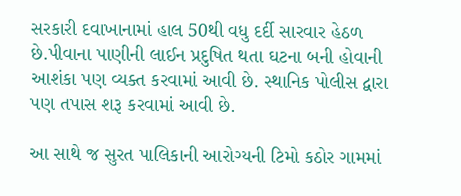સરકારી દવાખાનામાં હાલ 50થી વધુ દર્દી સારવાર હેઠળ છે.પીવાના પાણીની લાઈન પ્રદુષિત થતા ઘટના બની હોવાની આશંકા પણ વ્યક્ત કરવામાં આવી છે. સ્થાનિક પોલીસ દ્વારા પણ તપાસ શરૂ કરવામાં આવી છે.

આ સાથે જ સુરત પાલિકાની આરોગ્યની ટિમો કઠોર ગામમાં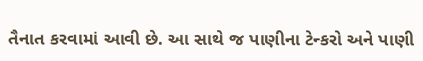તૈનાત કરવામાં આવી છે. આ સાથે જ પાણીના ટેન્કરો અને પાણી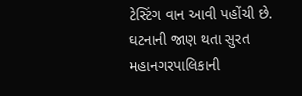ટેસ્ટિંગ વાન આવી પહોંચી છે. ઘટનાની જાણ થતા સુરત મહાનગરપાલિકાની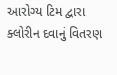આરોગ્ય ટિમ દ્વારા ક્લોરીન દવાનું વિતરણ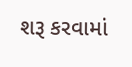શરૂ કરવામાં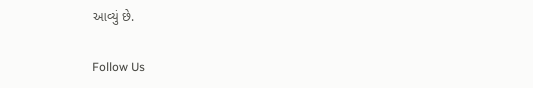આવ્યું છે.

Follow Us